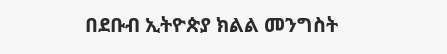በደቡብ ኢትዮጵያ ክልል መንግስት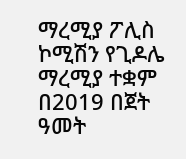ማረሚያ ፖሊስ ኮሚሽን የጊዶሌ ማረሚያ ተቋም በ2019 በጀት ዓመት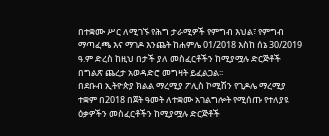በተቋሙ ሥር ለሚገኙ የሕግ ታራሚዎች የምግብ እህል፣ የምግብ ማጣፈጫ እና ማገዶ እንጨት ከሐምሌ 01/2018 እስከ ሰኔ 30/2019 ዓ.ም ድረስ ከዚህ በታች ያለ መስፈርቶችን ከሚያሟሉ ድርጅቶች በግልጽ ጨረታ አወዳድሮ መግዛት ይፈልጋል፡፡
በደቡብ ኢትዮጵያ ክልል ማረሚያ ፖሊስ ኮሚሽን የጊዶሌ ማረሚያ ተቋም በ2018 በጀት ዓመት ለተቋሙ አገልግሎት የሚሰጡ የተለያዩ ዕቃዎችን መስፈርቶችን ከሚያሟሉ ድርጅቶች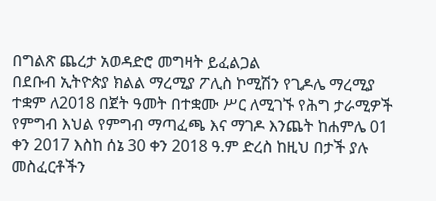በግልጽ ጨረታ አወዳድሮ መግዛት ይፈልጋል
በደቡብ ኢትዮጵያ ክልል ማረሚያ ፖሊስ ኮሚሽን የጊዶሌ ማረሚያ ተቋም ለ2018 በጀት ዓመት በተቋሙ ሥር ለሚገኙ የሕግ ታራሚዎች የምግብ እህል የምግብ ማጣፈጫ እና ማገዶ እንጨት ከሐምሌ 01 ቀን 2017 እስከ ሰኔ 30 ቀን 2018 ዓ.ም ድረስ ከዚህ በታች ያሉ መስፈርቶችን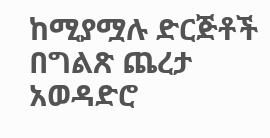ከሚያሟሉ ድርጅቶች በግልጽ ጨረታ አወዳድሮ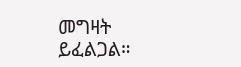መግዛት ይፈልጋል።